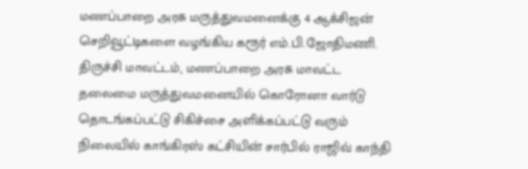மணப்பாறை அரசு மருத்துவமனைக்கு 4 ஆக்சிஜன் செறிவூட்டிகளை வழங்கிய கரூர் எம்.பி.ஜோதிமணி.
திருச்சி மாவட்டம், மணப்பாறை அரசு மாவட்ட தலைமை மருத்துவமனையில் கொரோனா வார்டு தொடங்கப்பட்டு சிகிச்சை அளிக்கப்பட்டு வரும் நிலையில் காங்கிரஸ் கட்சியின் சார்பில் ராஜிவ் காந்தி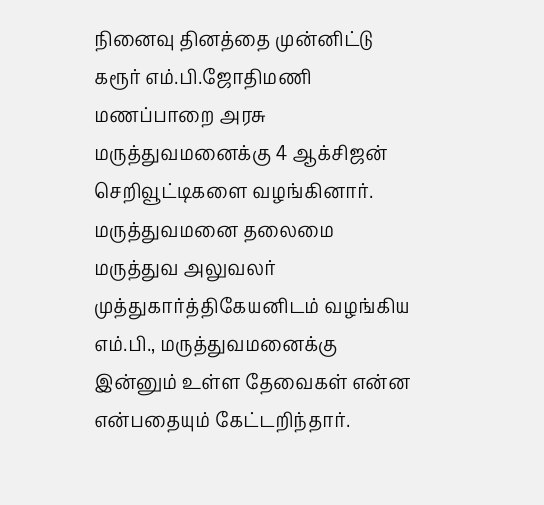நினைவு தினத்தை முன்னிட்டு கரூர் எம்.பி.ஜோதிமணி மணப்பாறை அரசு மருத்துவமனைக்கு 4 ஆக்சிஜன் செறிவூட்டிகளை வழங்கினார். மருத்துவமனை தலைமை மருத்துவ அலுவலர் முத்துகார்த்திகேயனிடம் வழங்கிய எம்.பி., மருத்துவமனைக்கு இன்னும் உள்ள தேவைகள் என்ன என்பதையும் கேட்டறிந்தார்.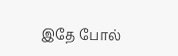இதே போல்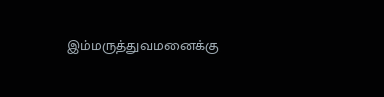இம்மருத்துவமனைக்கு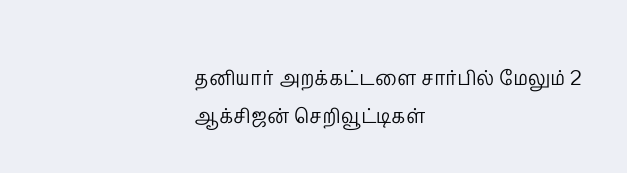தனியார் அறக்கட்டளை சார்பில் மேலும் 2 ஆக்சிஜன் செறிவூட்டிகள்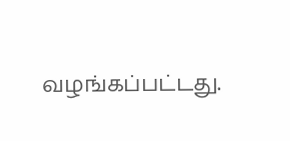வழங்கப்பட்டது.